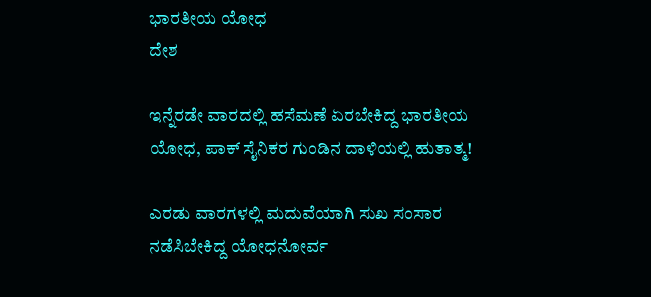ಭಾರತೀಯ ಯೋಧ
ದೇಶ

ಇನ್ನೆರಡೇ ವಾರದಲ್ಲಿ ಹಸೆಮಣೆ ಏರಬೇಕಿದ್ದ ಭಾರತೀಯ ಯೋಧ, ಪಾಕ್ ಸೈನಿಕರ ಗುಂಡಿನ ದಾಳಿಯಲ್ಲಿ ಹುತಾತ್ಮ!

ಎರಡು ವಾರಗಳಲ್ಲಿ ಮದುವೆಯಾಗಿ ಸುಖ ಸಂಸಾರ ನಡೆಸಿಬೇಕಿದ್ದ ಯೋಧನೋರ್ವ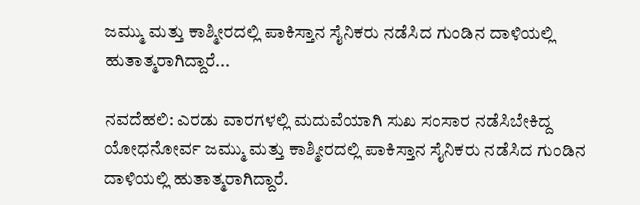ಜಮ್ಮು ಮತ್ತು ಕಾಶ್ಮೀರದಲ್ಲಿ ಪಾಕಿಸ್ತಾನ ಸೈನಿಕರು ನಡೆಸಿದ ಗುಂಡಿನ ದಾಳಿಯಲ್ಲಿ ಹುತಾತ್ಮರಾಗಿದ್ದಾರೆ...

ನವದೆಹಲಿ: ಎರಡು ವಾರಗಳಲ್ಲಿ ಮದುವೆಯಾಗಿ ಸುಖ ಸಂಸಾರ ನಡೆಸಿಬೇಕಿದ್ದ ಯೋಧನೋರ್ವ ಜಮ್ಮು ಮತ್ತು ಕಾಶ್ಮೀರದಲ್ಲಿ ಪಾಕಿಸ್ತಾನ ಸೈನಿಕರು ನಡೆಸಿದ ಗುಂಡಿನ ದಾಳಿಯಲ್ಲಿ ಹುತಾತ್ಮರಾಗಿದ್ದಾರೆ.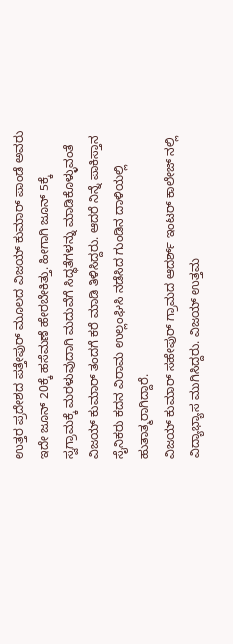ಉತ್ತರ ಪ್ರದೇಶದ ಪತ್ತೇಪುರ್ ಮೂಲದ ವಿಜಯ್ ಕುಮಾರ್ ಪಾಂಡೆ ಅವರು ಇದೇ ಜೂನ್ 20ಕ್ಕೆ ಹಸೆಮಣೆ ಹೇರಬೇಕಿತ್ತು. ಹೀಗಾಗಿ ಜೂನ್ 5ಕ್ಕೆ ಸ್ವಗ್ರಾಮಕ್ಕೆ ಮರಳುವುದಾಗಿ ಮದುವೆಗೆ ಸಿದ್ಧತೆಗಳನ್ನು ಮಾಡಿಕೊಳ್ಳುವಂತೆ ವಿಜಯ್ ಕುಮಾರ್ ತಂದಗೆ ಕರೆ ಮಾಡಿ ತಿಳಿಸಿದ್ದರು. ಆದರೆ ನಿನ್ನೆ ಪಾಕಿಸ್ತಾನ ಸೈನಿಕರು ಕದನ ವಿರಾಮ ಉಲ್ಲಂಘಿಸಿ ನಡೆಸಿದ ಗುಂಡಿನ ದಾಳಿಯಲ್ಲಿ ಹುತಾತ್ಮರಾಗಿದ್ದಾರೆ.
ವಿಜಯ್ ಕುಮಾರ್ ಸಹೇಪುರ್ ಗ್ರಾಮದ ಆದರ್ಶ್ ಇಂಟರ್ ಕಾಲೇಜ್ ನಲ್ಲಿ ವಿದ್ಯಾಭ್ಯಾಸ ಮುಗಿಸಿದ್ದರು. ವಿಜಯ್ ಉತ್ತಮ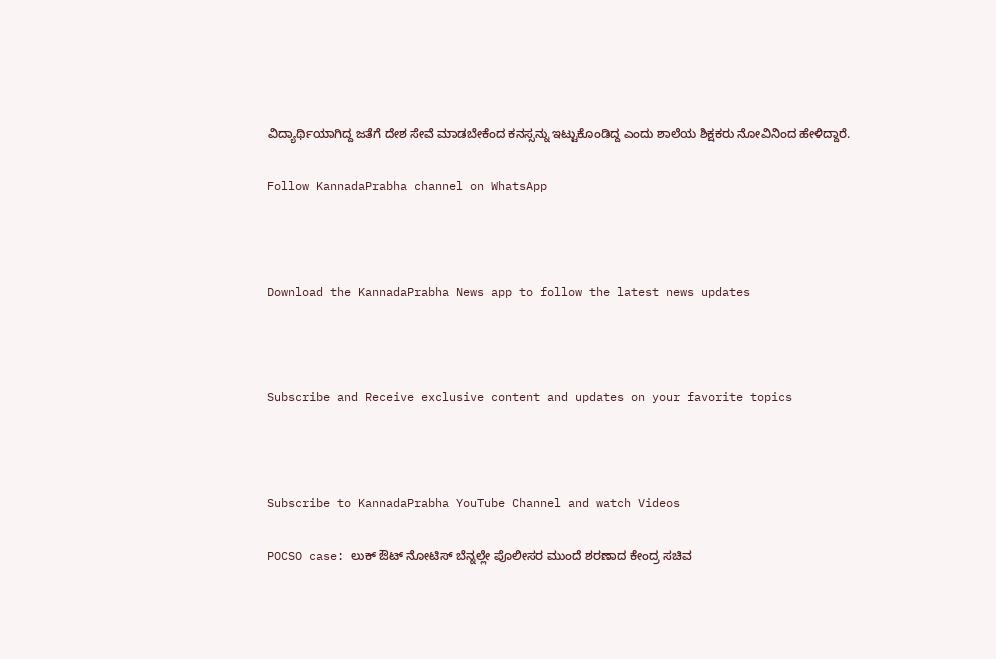ವಿದ್ಯಾರ್ಥಿಯಾಗಿದ್ದ ಜತೆಗೆ ದೇಶ ಸೇವೆ ಮಾಡಬೇಕೆಂದ ಕನಸ್ಸನ್ನು ಇಟ್ಟುಕೊಂಡಿದ್ದ ಎಂದು ಶಾಲೆಯ ಶಿಕ್ಷಕರು ನೋವಿನಿಂದ ಹೇಳಿದ್ದಾರೆ.

Follow KannadaPrabha channel on WhatsApp



Download the KannadaPrabha News app to follow the latest news updates



Subscribe and Receive exclusive content and updates on your favorite topics



Subscribe to KannadaPrabha YouTube Channel and watch Videos

POCSO case: ಲುಕ್ ಔಟ್ ನೋಟಿಸ್ ಬೆನ್ನಲ್ಲೇ ಪೊಲೀಸರ ಮುಂದೆ ಶರಣಾದ ಕೇಂದ್ರ ಸಚಿವ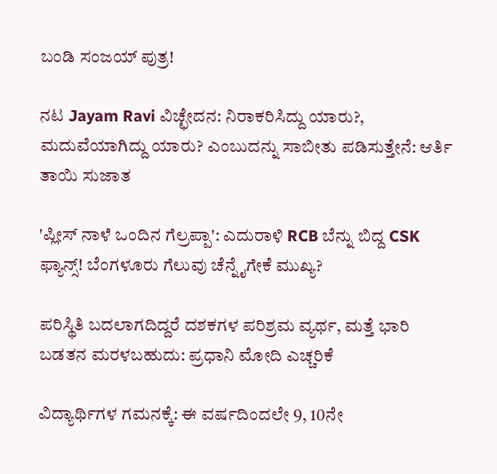ಬಂಡಿ ಸಂಜಯ್ ಪುತ್ರ!

ನಟ Jayam Ravi ವಿಚ್ಛೇದನ: ನಿರಾಕರಿಸಿದ್ದು ಯಾರು?, ಮದುವೆಯಾಗಿದ್ದು ಯಾರು? ಎಂಬುದನ್ನು ಸಾಬೀತು ಪಡಿಸುತ್ತೇನೆ: ಆರ್ತಿ ತಾಯಿ ಸುಜಾತ

'ಪ್ಲೀಸ್ ನಾಳೆ ಒಂದಿನ ಗೆಲ್ರಪ್ಪಾ': ಎದುರಾಳಿ RCB ಬೆನ್ನು ಬಿದ್ದ CSK ಫ್ಯಾನ್ಸ್! ಬೆಂಗಳೂರು ಗೆಲುವು ಚೆನ್ನೈಗೇಕೆ ಮುಖ್ಯ?

ಪರಿಸ್ಥಿತಿ ಬದಲಾಗದಿದ್ದರೆ ದಶಕಗಳ ಪರಿಶ್ರಮ ವ್ಯರ್ಥ, ಮತ್ತೆ ಭಾರಿ ಬಡತನ ಮರಳಬಹುದು: ಪ್ರಧಾನಿ ಮೋದಿ ಎಚ್ಚರಿಕೆ

ವಿದ್ಯಾರ್ಥಿಗಳ ಗಮನಕ್ಕೆ: ಈ ವರ್ಷದಿಂದಲೇ 9, 10ನೇ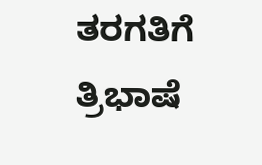ತರಗತಿಗೆ ತ್ರಿಭಾಷೆ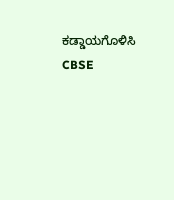ಕಡ್ಡಾಯಗೊಳಿಸಿ CBSE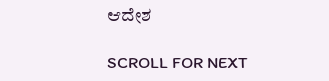ಆದೇಶ

SCROLL FOR NEXT